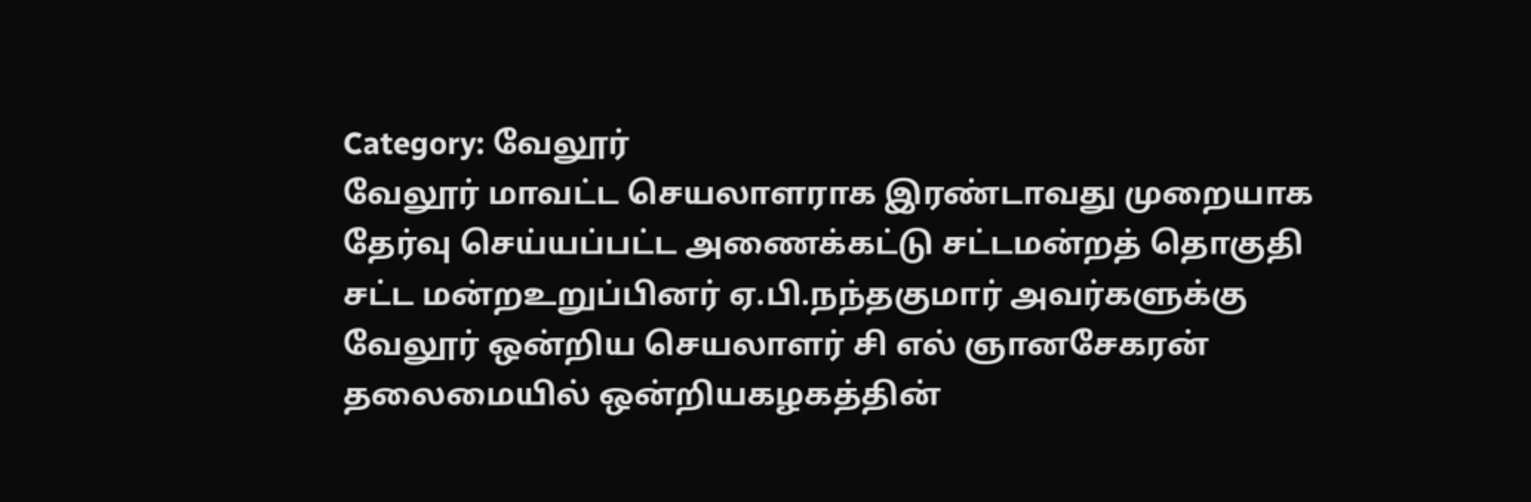Category: வேலூர்
வேலூர் மாவட்ட செயலாளராக இரண்டாவது முறையாக தேர்வு செய்யப்பட்ட அணைக்கட்டு சட்டமன்றத் தொகுதி சட்ட மன்றஉறுப்பினர் ஏ.பி.நந்தகுமார் அவர்களுக்கு வேலூர் ஒன்றிய செயலாளர் சி எல் ஞானசேகரன் தலைமையில் ஒன்றியகழகத்தின்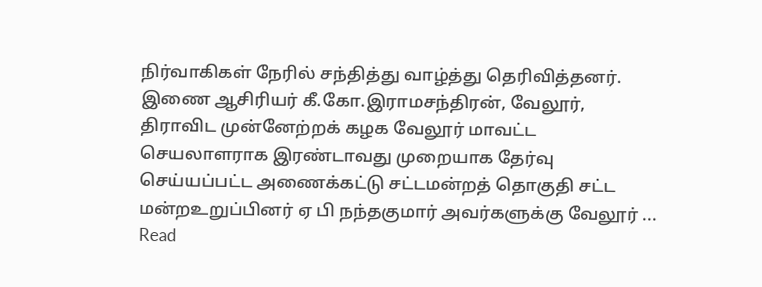நிர்வாகிகள் நேரில் சந்தித்து வாழ்த்து தெரிவித்தனர்.
இணை ஆசிரியர் கீ.கோ.இராமசந்திரன், வேலூர், திராவிட முன்னேற்றக் கழக வேலூர் மாவட்ட செயலாளராக இரண்டாவது முறையாக தேர்வு செய்யப்பட்ட அணைக்கட்டு சட்டமன்றத் தொகுதி சட்ட மன்றஉறுப்பினர் ஏ பி நந்தகுமார் அவர்களுக்கு வேலூர் ... Read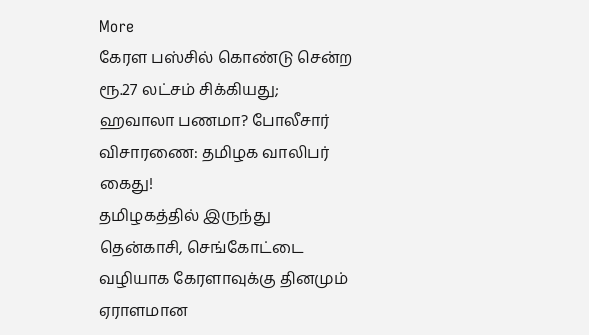More
கேரள பஸ்சில் கொண்டு சென்ற ரூ.27 லட்சம் சிக்கியது; ஹவாலா பணமா? போலீசார் விசாரணை: தமிழக வாலிபர் கைது!
தமிழகத்தில் இருந்து தென்காசி, செங்கோட்டை வழியாக கேரளாவுக்கு தினமும் ஏராளமான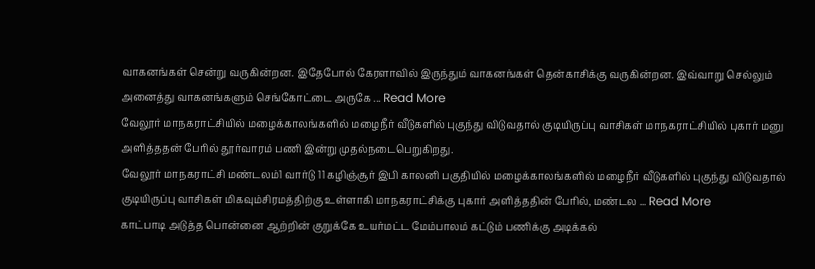வாகனங்கள் சென்று வருகின்றன. இதேபோல் கேரளாவில் இருந்தும் வாகனங்கள் தென்காசிக்கு வருகின்றன. இவ்வாறு செல்லும் அனைத்து வாகனங்களும் செங்கோட்டை அருகே ... Read More
வேலூர் மாநகராட்சியில் மழைக்காலங்களில் மழைநீர் வீடுகளில் புகுந்து விடுவதால் குடியிருப்பு வாசிகள் மாநகராட்சியில் புகார் மனு அளித்ததன் பேரில் தூர்வாரம் பணி இன்று முதல்நடைபெறுகிறது.
வேலூர் மாநகராட்சி மண்டலம்1 வார்டு 11 கழிஞ்சூர் இபி காலனி பகுதியில் மழைக்காலங்களில் மழைநீர் வீடுகளில் புகுந்து விடுவதால் குடியிருப்பு வாசிகள் மிகவும்சிரமத்திற்கு உள்ளாகி மாநகராட்சிக்கு புகார் அளித்ததின் பேரில், மண்டல ... Read More
காட்பாடி அடுத்த பொன்னை ஆற்றின் குறுக்கே உயர்மட்ட மேம்பாலம் கட்டும் பணிக்கு அடிக்கல்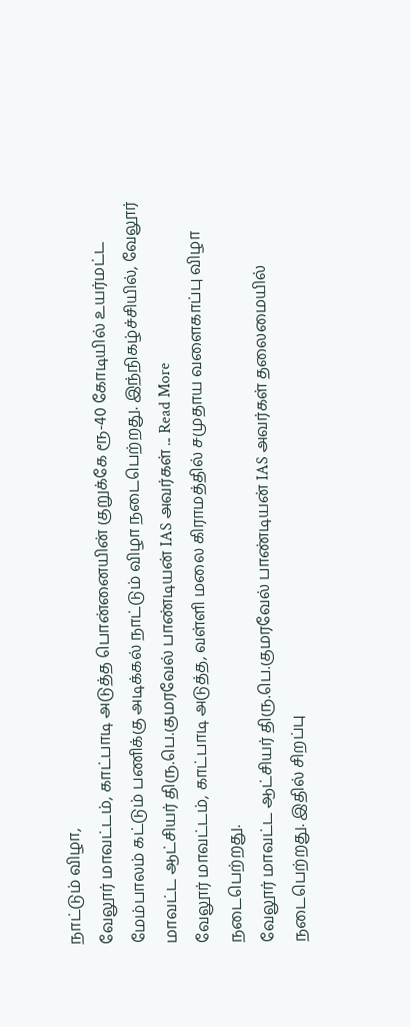நாட்டும் விழா,
வேலூர் மாவட்டம், காட்பாடி அடுத்த பொன்னையின் குறுக்கே ரூ-40 கோடியில் உயர்மட்ட மேம்பாலம் கட்டும் பணிக்கு அடிக்கல் நாட்டும் விழா நடைபெற்றது. இந்நிகழ்ச்சியில், வேலூர் மாவட்ட ஆட்சியர் திரு.பெ.குமரவேல் பாண்டியன் IAS அவர்கள் ... Read More
வேலூர் மாவட்டம், காட்பாடி அடுத்த, வள்ளி மலை கிராமத்தில் சமுதாய வளைகாப்பு விழா நடைபெற்றது.
வேலூர் மாவட்ட ஆட்சியர் திரு.பெ.குமரவேல் பாண்டியன் IAS அவர்கள் தலைமையில் நடைபெற்றது. இதில் சிறப்பு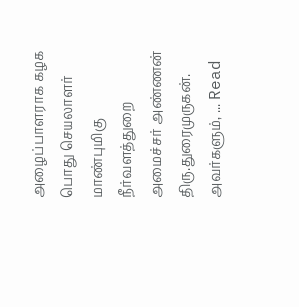அழைப்பாளராக கழக பொது செயலாளர் மாண்புமிகு நீர்வளத்துறை அமைச்சர் அண்ணன் திரு.துரைமுருகன். அவர்களும், ... Read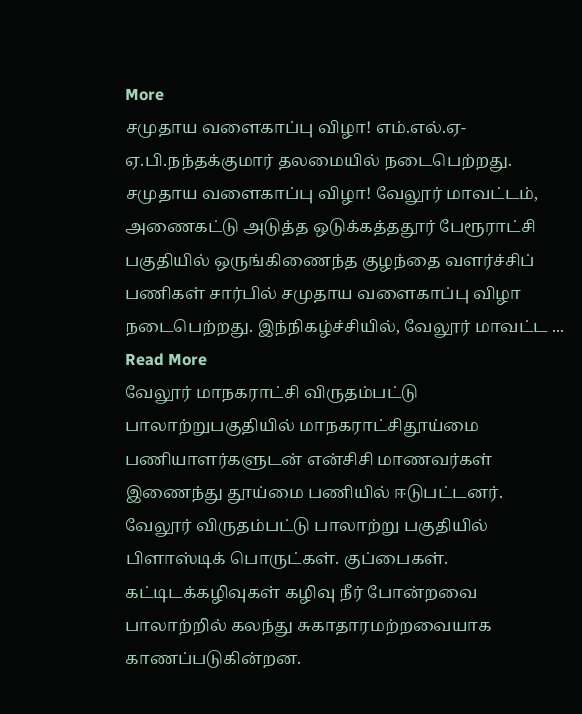More
சமுதாய வளைகாப்பு விழா! எம்.எல்.ஏ- ஏ.பி.நந்தக்குமார் தலமையில் நடைபெற்றது.
சமுதாய வளைகாப்பு விழா! வேலூர் மாவட்டம், அணைகட்டு அடுத்த ஒடுக்கத்ததூர் பேரூராட்சி பகுதியில் ஒருங்கிணைந்த குழந்தை வளர்ச்சிப் பணிகள் சார்பில் சமுதாய வளைகாப்பு விழா நடைபெற்றது. இந்நிகழ்ச்சியில், வேலூர் மாவட்ட ... Read More
வேலூர் மாநகராட்சி விருதம்பட்டு பாலாற்றுபகுதியில் மாநகராட்சிதூய்மை பணியாளர்களுடன் என்சிசி மாணவர்கள் இணைந்து தூய்மை பணியில் ஈடுபட்டனர்.
வேலூர் விருதம்பட்டு பாலாற்று பகுதியில் பிளாஸ்டிக் பொருட்கள். குப்பைகள். கட்டிடக்கழிவுகள் கழிவு நீர் போன்றவை பாலாற்றில் கலந்து சுகாதாரமற்றவையாக காணப்படுகின்றன.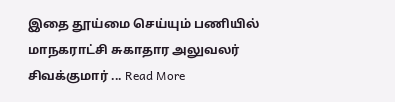இதை தூய்மை செய்யும் பணியில் மாநகராட்சி சுகாதார அலுவலர் சிவக்குமார் ... Read More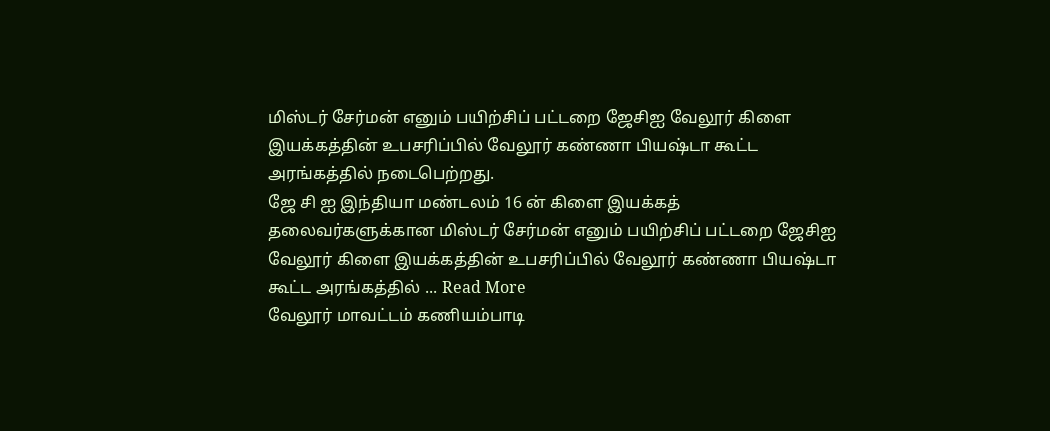மிஸ்டர் சேர்மன் எனும் பயிற்சிப் பட்டறை ஜேசிஐ வேலூர் கிளை இயக்கத்தின் உபசரிப்பில் வேலூர் கண்ணா பியஷ்டா கூட்ட அரங்கத்தில் நடைபெற்றது.
ஜே சி ஐ இந்தியா மண்டலம் 16 ன் கிளை இயக்கத் தலைவர்களுக்கான மிஸ்டர் சேர்மன் எனும் பயிற்சிப் பட்டறை ஜேசிஐ வேலூர் கிளை இயக்கத்தின் உபசரிப்பில் வேலூர் கண்ணா பியஷ்டா கூட்ட அரங்கத்தில் ... Read More
வேலூர் மாவட்டம் கணியம்பாடி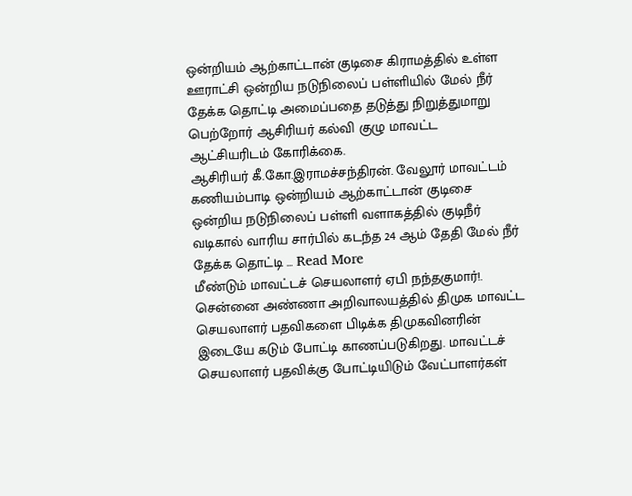ஒன்றியம் ஆற்காட்டான் குடிசை கிராமத்தில் உள்ள ஊராட்சி ஒன்றிய நடுநிலைப் பள்ளியில் மேல் நீர் தேக்க தொட்டி அமைப்பதை தடுத்து நிறுத்துமாறு பெற்றோர் ஆசிரியர் கல்வி குழு மாவட்ட ஆட்சியரிடம் கோரிக்கை.
ஆசிரியர் கீ.கோ.இராமச்சந்திரன். வேலூர் மாவட்டம் கணியம்பாடி ஒன்றியம் ஆற்காட்டான் குடிசை ஒன்றிய நடுநிலைப் பள்ளி வளாகத்தில் குடிநீர் வடிகால் வாரிய சார்பில் கடந்த 24 ஆம் தேதி மேல் நீர் தேக்க தொட்டி ... Read More
மீண்டும் மாவட்டச் செயலாளர் ஏபி நந்தகுமார்!.
சென்னை அண்ணா அறிவாலயத்தில் திமுக மாவட்ட செயலாளர் பதவிகளை பிடிக்க திமுகவினரின் இடையே கடும் போட்டி காணப்படுகிறது. மாவட்டச் செயலாளர் பதவிக்கு போட்டியிடும் வேட்பாளர்கள்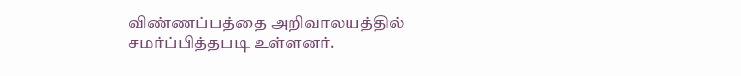விண்ணப்பத்தை அறிவாலயத்தில் சமர்ப்பித்தபடி உள்ளனர்.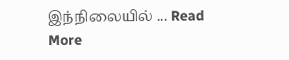இந்நிலையில் ... Read More